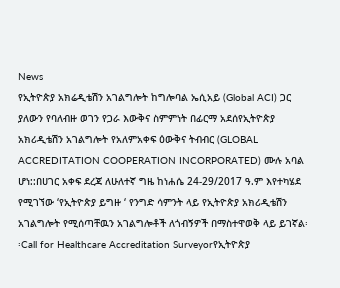News
የኢትዮጵያ አክሬዲቴሽን አገልግሎት ከግሎባል ኤሲአይ (Global ACI) ጋር ያለውን የባለብዙ ወገን የጋራ እውቅና ስምምነት በፊርማ አደሰየኢትዮጵያ አክሪዲቴሽን አገልግሎት የአለምአቀፍ ዕውቅና ትብብር (GLOBAL ACCREDITATION COOPERATION INCORPORATED) ሙሉ አባል ሆነ::በሀገር አቀፍ ደረጃ ለሁለተኛ ግዜ ከነሐሴ 24-29/2017 ዓ.ም እየተካሄደ የሚገኘው ‘የኢትዮጵያ ይግዙ ‘ የንግድ ሳምንት ላይ የኢትዮጵያ አክሪዲቴሽን አገልግሎት የሚሰጣቸዉን አገልግሎቶች ለጎብኝዎች በማስተዋወቅ ላይ ይገኛል፡፡Call for Healthcare Accreditation Surveyorየኢትዮጵያ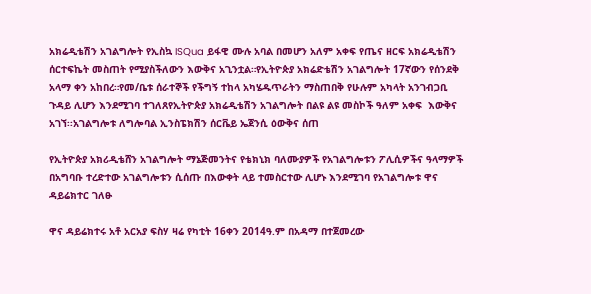አክሬዲቴሽን አገልግሎት የኢስኳ ISQua ይፋዊ ሙሉ አባል በመሆን አለም አቀፍ የጤና ዘርፍ አክሬዲቴሽን ሰርተፍኬት መስጠት የሚያስችለውን እውቅና አጊንቷል።የኢትዮጵያ አክሬድቴሽን አገልግሎት 17ኛውን የሰንደቅ አላማ ቀን አከበረ።የመ/ቤቱ ሰራተኞች የችግኝ ተከላ አካሄዱጥራትን ማስጠበቅ የሁሉም አካላት አንገብጋቢ ጉዳይ ሊሆን እንደሚገባ ተገለጸየኢትዮጵያ አክሬዲቴሽን አገልግሎት በልዩ ልዩ መስኮች ዓለም አቀፍ  እውቅና አገኘ፡፡አገልግሎቱ ለግሎባል ኢንስፔክሽን ሰርቬይ ኤጀንሲ ዕውቅና ሰጠ

የኢትዮጵያ አክሪዲቴሸን አገልግሎት ማኔጅመንትና የቴክኒክ ባለሙያዎች የአገልግሎቱን ፖሊሲዎችና ዓላማዎች በአግባቡ ተረድተው አገልግሎቱን ሲሰጡ በእውቀት ላይ ተመስርተው ሊሆኑ እንደሚገባ የአገልግሎቱ ዋና ዳይሬክተር ገለፁ

ዋና ዳይሬክተሩ አቶ አርአያ ፍስሃ ዛሬ የካቲት 16ቀን 2014ዓ.ም በአዳማ በተጀመረው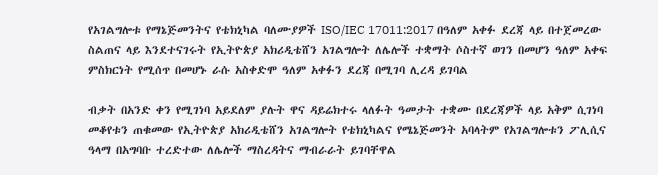የአገልግሎቱ የማኔጅመንትና የቴክኒካል ባለሙያዎች ISO/IEC 17011:2017 በዓለም አቀፉ ደረጃ ላይ በተጀመረው ስልጠና ላይ እንደተናገሩት የኢትዮጵያ አክሪዲቴሸን አገልግሎት ለሌሎች ተቋማት ሶስተኛ ወገን በመሆን ዓለም አቀፍ ምስክርነት የሚሰጥ በመሆኑ ራሱ አስቀድሞ ዓለም አቀፉን ደረጃ በሚገባ ሊረዳ ይገባል

ብቃት በአንድ ቀን የሚገነባ አይደለም ያሉት ዋና ዳይሬክተሩ ላለፉት ዓመታት ተቋሙ በደረጃዎች ላይ አቅም ሲገነባ መቆየቱን ጠቁመው የኢትዮጵያ አክሪዲቴሸን አገልግሎት የቴክኒካልና የሜኔጅመንት አባላትም የአገልግሎቱን ፖሊሲና ዓላማ በአግባቡ ተረድተው ለሌሎች ማስረዳትና ማብራራት ይገባቸዋል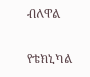ብለዋል

የቴክኒካል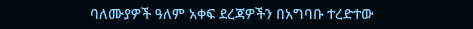ባለሙያዎች ዓለም አቀፍ ደረጃዎችን በአግባቡ ተረድተው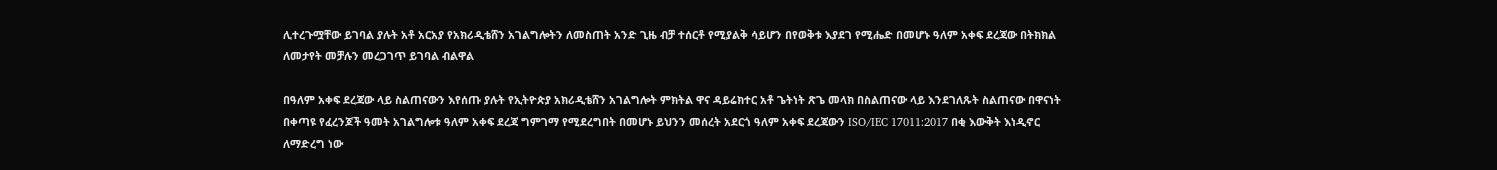ሊተረጉሟቸው ይገባል ያሉት አቶ አርአያ የአክሪዲቴሸን አገልግሎትን ለመስጠት አንድ ጊዜ ብቻ ተሰርቶ የሚያልቅ ሳይሆን በየወቅቱ እያደገ የሚሔድ በመሆኑ ዓለም አቀፍ ደረጃው በትክክል ለመታየት መቻሉን መረጋገጥ ይገባል ብልዋል

በዓለም አቀፍ ደረጃው ላይ ስልጠናውን እየሰጡ ያሉት የኢትዮጵያ አክሪዲቴሸን አገልግሎት ምክትል ዋና ዳይሬክተር አቶ ጌትነት ጽጌ መላክ በስልጠናው ላይ እንደገለጹት ስልጠናው በዋናነት በቀጣዩ የፈረንጆች ዓመት አገልግሎቱ ዓለም አቀፍ ደረጃ ግምገማ የሚደረግበት በመሆኑ ይህንን መሰረት አደርጎ ዓለም አቀፍ ደረጃውን ISO/IEC 17011:2017 በቂ እውቅት እነዲኖር ለማድረግ ነው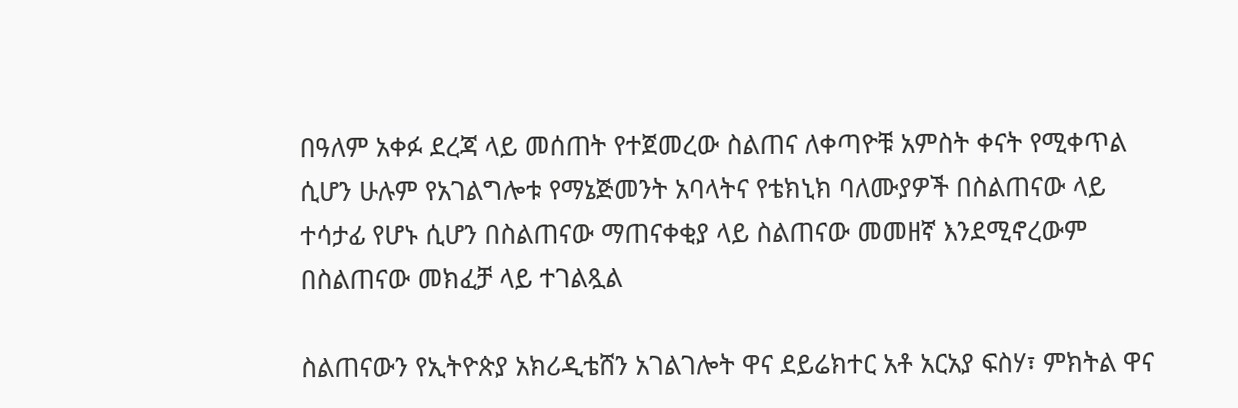በዓለም አቀፉ ደረጃ ላይ መሰጠት የተጀመረው ስልጠና ለቀጣዮቹ አምስት ቀናት የሚቀጥል ሲሆን ሁሉም የአገልግሎቱ የማኔጅመንት አባላትና የቴክኒክ ባለሙያዎች በስልጠናው ላይ ተሳታፊ የሆኑ ሲሆን በስልጠናው ማጠናቀቂያ ላይ ስልጠናው መመዘኛ እንደሚኖረውም በስልጠናው መክፈቻ ላይ ተገልጿል

ስልጠናውን የኢትዮጵያ አክሪዲቴሸን አገልገሎት ዋና ደይሬክተር አቶ አርአያ ፍስሃ፣ ምክትል ዋና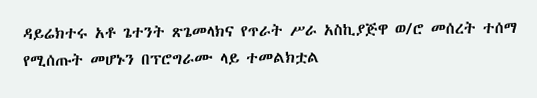ዳይሬክተሩ አቶ ጌተንት ጽጌመላክና የጥራት ሥራ አስኪያጅዋ ወ/ሮ መሰረት ተሰማ የሚሰጡት መሆኑን በፕሮግራሙ ላይ ተመልክቷል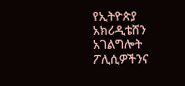የኢትዮጵያ አክሪዲቴሸን አገልግሎት ፖሊሲዎችንና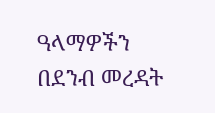ዓላማዎችን በደንብ መረዳት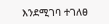እንደሚገባ ተገለፀ